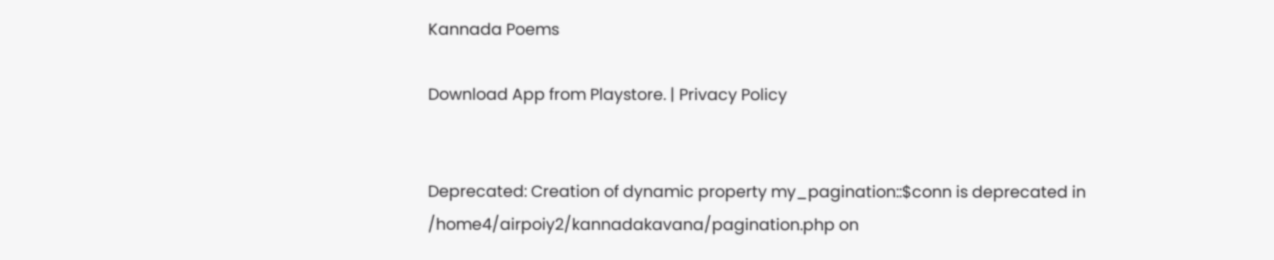Kannada Poems

Download App from Playstore. | Privacy Policy


Deprecated: Creation of dynamic property my_pagination::$conn is deprecated in /home4/airpoiy2/kannadakavana/pagination.php on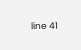line 41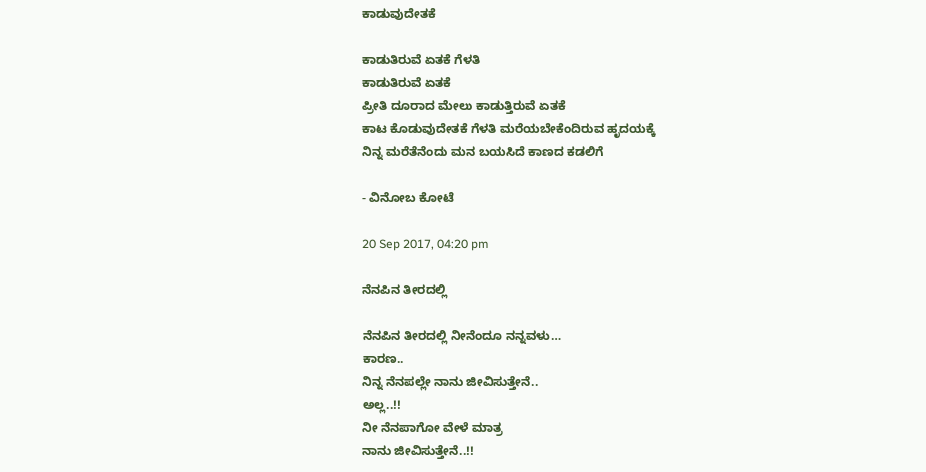ಕಾಡುವುದೇತಕೆ

ಕಾಡುತಿರುವೆ ಏತಕೆ ಗೆಳತಿ
ಕಾಡುತಿರುವೆ ಏತಕೆ
ಪ್ರೀತಿ ದೂರಾದ ಮೇಲು ಕಾಡುತ್ತಿರುವೆ ಏತಕೆ
ಕಾಟ ಕೊಡುವುದೇತಕೆ ಗೆಳತಿ ಮರೆಯಬೇಕೆಂದಿರುವ ಹೃದಯಕ್ಕೆ
ನಿನ್ನ ಮರೆತೆನೆಂದು ಮನ ಬಯಸಿದೆ ಕಾಣದ ಕಡಲಿಗೆ

- ವಿನೋಬ ಕೋಟೆ

20 Sep 2017, 04:20 pm

ನೆನಪಿನ ತೀರದಲ್ಲಿ

ನೆನಪಿನ ತೀರದಲ್ಲಿ ನೀನೆಂದೂ ನನ್ನವಳು…
ಕಾರಣ..
ನಿನ್ನ ನೆನಪಲ್ಲೇ ನಾನು ಜೀವಿಸುತ್ತೇನೆ..
ಅಲ್ಲ..!!
ನೀ ನೆನಪಾಗೋ ವೇಳೆ ಮಾತ್ರ
ನಾನು ಜೀವಿಸುತ್ತೇನೆ..!!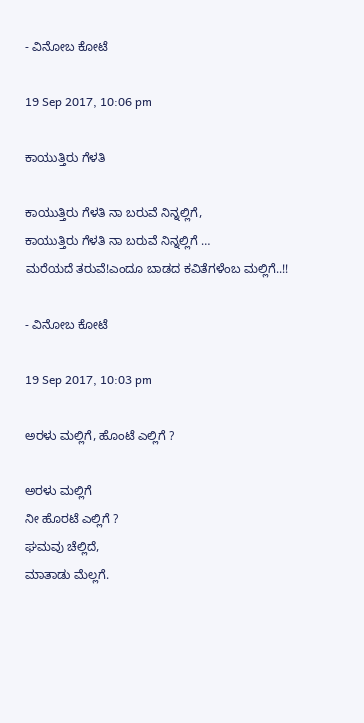- ವಿನೋಬ ಕೋಟೆ

19 Sep 2017, 10:06 pm

ಕಾಯುತ್ತಿರು ಗೆಳತಿ

ಕಾಯುತ್ತಿರು ಗೆಳತಿ ನಾ ಬರುವೆ ನಿನ್ನಲ್ಲಿಗೆ,
ಕಾಯುತ್ತಿರು ಗೆಳತಿ ನಾ ಬರುವೆ ನಿನ್ನಲ್ಲಿಗೆ …
ಮರೆಯದೆ ತರುವೆ!ಎಂದೂ ಬಾಡದ ಕವಿತೆಗಳೆಂಬ ಮಲ್ಲಿಗೆ..!!

- ವಿನೋಬ ಕೋಟೆ

19 Sep 2017, 10:03 pm

ಅರಳು ಮಲ್ಲಿಗೆ, ಹೊಂಟೆ ಎಲ್ಲಿಗೆ ?

ಅರಳು ಮಲ್ಲಿಗೆ
ನೀ ಹೊರಟೆ ಎಲ್ಲಿಗೆ ?
ಘಮವು ಚೆಲ್ಲಿದೆ,
ಮಾತಾಡು ಮೆಲ್ಲಗೆ.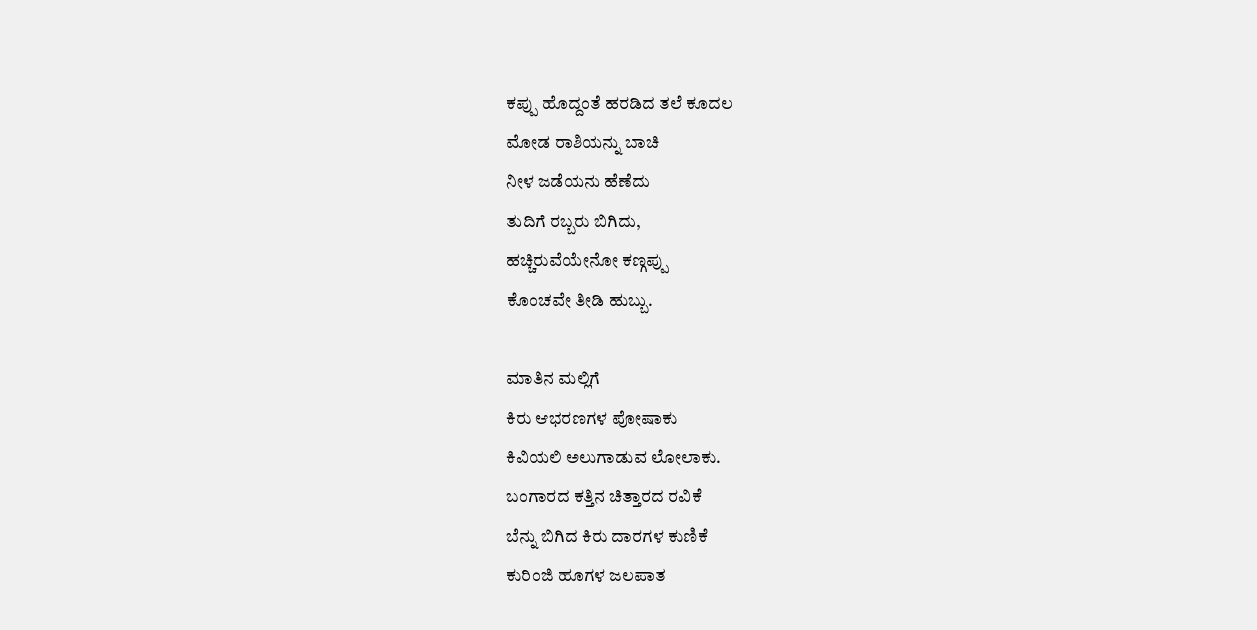ಕಪ್ಪು ಹೊದ್ದಂತೆ ಹರಡಿದ ತಲೆ ಕೂದಲ
ಮೋಡ ರಾಶಿಯನ್ನು ಬಾಚಿ
ನೀಳ ಜಡೆಯನು ಹೆಣೆದು
ತುದಿಗೆ ರಬ್ಬರು ಬಿಗಿದು,
ಹಚ್ಚಿರುವೆಯೇನೋ ಕಣ್ಗಪ್ಪು
ಕೊಂಚವೇ ತೀಡಿ ಹುಬ್ಬು.

ಮಾತಿನ ಮಲ್ಲಿಗೆ
ಕಿರು ಆಭರಣಗಳ ಪೋಷಾಕು
ಕಿವಿಯಲಿ ಅಲುಗಾಡುವ ಲೋಲಾಕು.
ಬಂಗಾರದ ಕತ್ತಿನ ಚಿತ್ತಾರದ ರವಿಕೆ
ಬೆನ್ನು ಬಿಗಿದ ಕಿರು ದಾರಗಳ ಕುಣಿಕೆ
ಕುರಿಂಜಿ ಹೂಗಳ ಜಲಪಾತ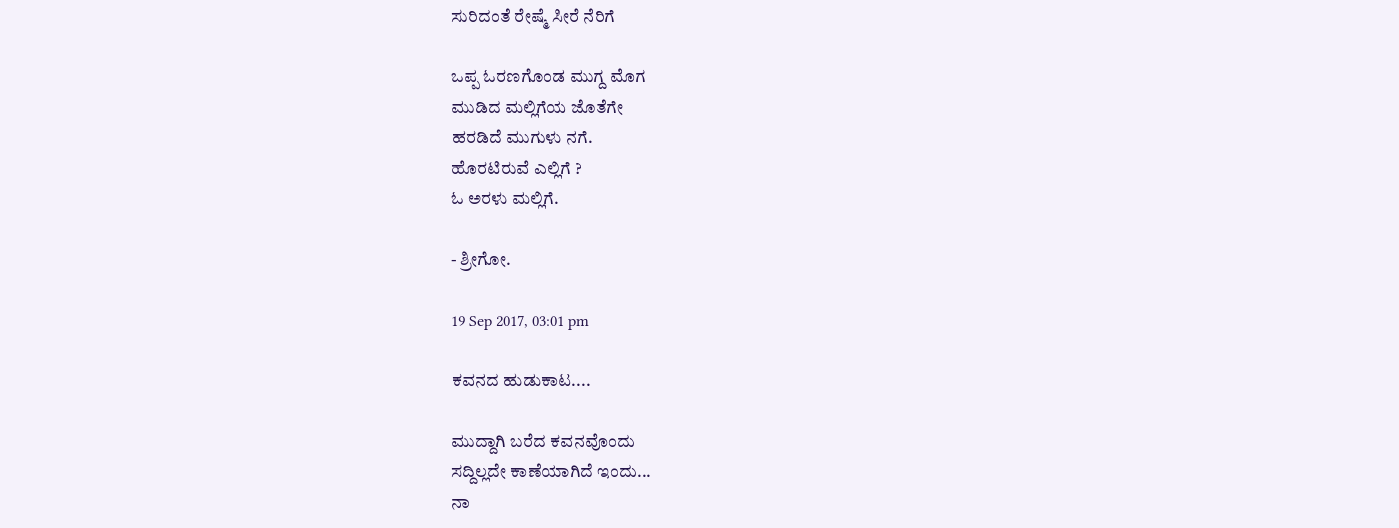ಸುರಿದಂತೆ ರೇಷ್ಮೆ ಸೀರೆ ನೆರಿಗೆ

ಒಪ್ಪ ಓರಣಗೊಂಡ ಮುಗ್ದ ಮೊಗ
ಮುಡಿದ ಮಲ್ಲಿಗೆಯ ಜೊತೆಗೇ
ಹರಡಿದೆ ಮುಗುಳು ನಗೆ.
ಹೊರಟಿರುವೆ ಎಲ್ಲಿಗೆ ?
ಓ ಅರಳು ಮಲ್ಲಿಗೆ.

- ಶ್ರೀಗೋ.

19 Sep 2017, 03:01 pm

ಕವನದ ಹುಡುಕಾಟ....

ಮುದ್ದಾಗಿ ಬರೆದ ಕವನವೊಂದು
ಸದ್ದಿಲ್ಲದೇ ಕಾಣೆಯಾಗಿದೆ ಇಂದು...
ನಾ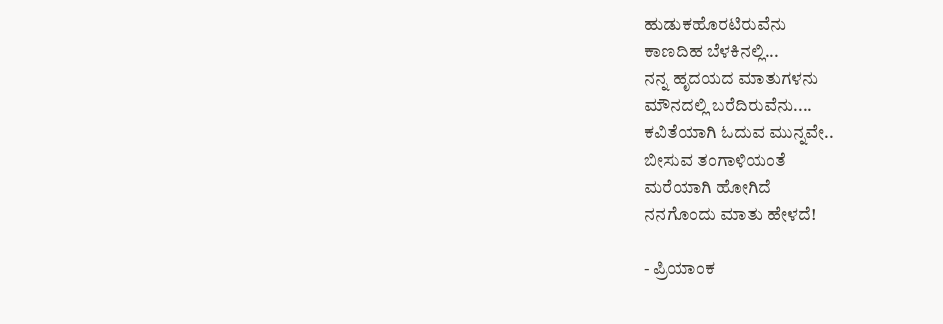ಹುಡುಕಹೊರಟಿರುವೆನು
ಕಾಣದಿಹ ಬೆಳಕಿನಲ್ಲಿ...
ನನ್ನ ಹೃದಯದ ಮಾತುಗಳನು
ಮೌನದಲ್ಲಿ ಬರೆದಿರುವೆನು....
ಕವಿತೆಯಾಗಿ ಓದುವ ಮುನ್ನವೇ..
ಬೀಸುವ ತಂಗಾಳಿಯಂತೆ
ಮರೆಯಾಗಿ ಹೋಗಿದೆ
ನನಗೊಂದು ಮಾತು ಹೇಳದೆ!

- ಪ್ರಿಯಾಂಕ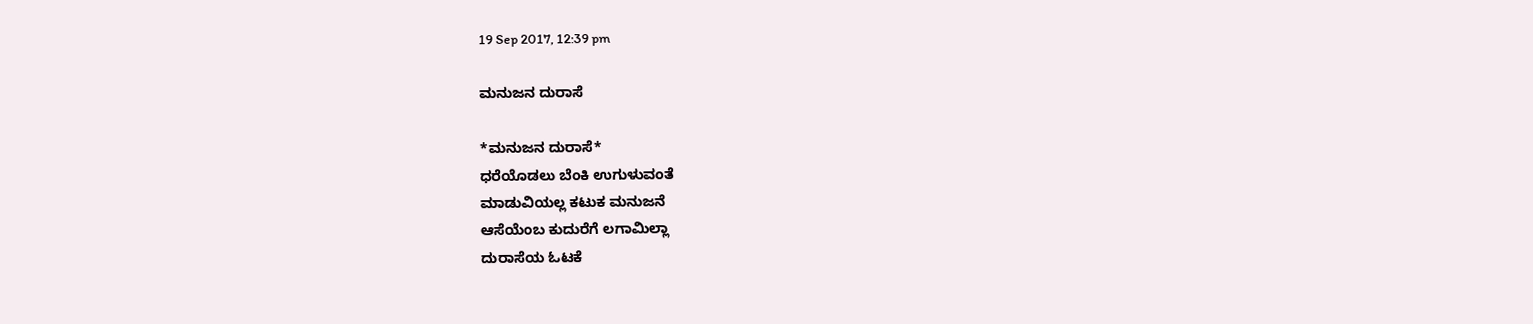19 Sep 2017, 12:39 pm

ಮನುಜನ ದುರಾಸೆ

*ಮನುಜನ ದುರಾಸೆ*
ಧರೆಯೊಡಲು ಬೆಂಕಿ ಉಗುಳುವಂತೆ
ಮಾಡುವಿಯಲ್ಲ ಕಟುಕ ಮನುಜನೆ
ಆಸೆಯೆಂಬ ಕುದುರೆಗೆ ಲಗಾಮಿಲ್ಲಾ
ದುರಾಸೆಯ ಓಟಕೆ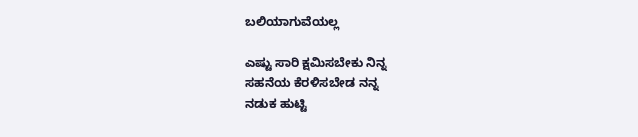ಬಲಿಯಾಗುವೆಯಲ್ಲ

ಎಷ್ಟು ಸಾರಿ ಕ್ಷಮಿಸಬೇಕು ನಿನ್ನ
ಸಹನೆಯ ಕೆರಳಿಸಬೇಡ ನನ್ನ
ನಡುಕ ಹುಟ್ಟಿ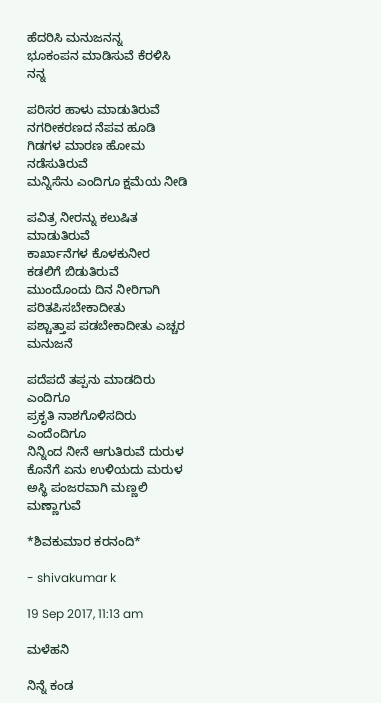ಹೆದರಿಸಿ ಮನುಜನನ್ನ
ಭೂಕಂಪನ ಮಾಡಿಸುವೆ ಕೆರಳಿಸಿ ನನ್ನ

ಪರಿಸರ ಹಾಳು ಮಾಡುತಿರುವೆ
ನಗರೀಕರಣದ ನೆಪವ ಹೂಡಿ
ಗಿಡಗಳ ಮಾರಣ ಹೋಮ ನಡೆಸುತಿರುವೆ
ಮನ್ನಿಸೆನು ಎಂದಿಗೂ ಕ್ಷಮೆಯ ನೀಡಿ

ಪವಿತ್ರ ನೀರನ್ನು ಕಲುಷಿತ ಮಾಡುತಿರುವೆ
ಕಾರ್ಖಾನೆಗಳ ಕೊಳಕುನೀರ ಕಡಲಿಗೆ ಬಿಡುತಿರುವೆ
ಮುಂದೊಂದು‌ ದಿನ ನೀರಿಗಾಗಿ ಪರಿತಪಿಸಬೇಕಾದೀತು
ಪಶ್ಚಾತ್ತಾಪ ಪಡಬೇಕಾದೀತು ಎಚ್ಚರ ಮನುಜನೆ

ಪದೆಪದೆ ತಪ್ಪನು ಮಾಡದಿರು ಎಂದಿಗೂ
ಪ್ರಕೃತಿ ನಾಶಗೊಳಿಸದಿರು ಎಂದೆಂದಿಗೂ
ನಿನ್ನಿಂದ ನೀನೆ ಆಗುತಿರುವೆ ದುರುಳ
ಕೊನೆಗೆ ಏನು ಉಳಿಯದು ಮರುಳ
ಅಸ್ಥಿ ಪಂಜರವಾಗಿ ಮಣ್ಣಲಿ ಮಣ್ಣಾಗುವೆ

*ಶಿವಕುಮಾರ ಕರನಂದಿ*

- shivakumar k

19 Sep 2017, 11:13 am

ಮಳೆಹನಿ

ನಿನ್ನೆ ಕಂಡ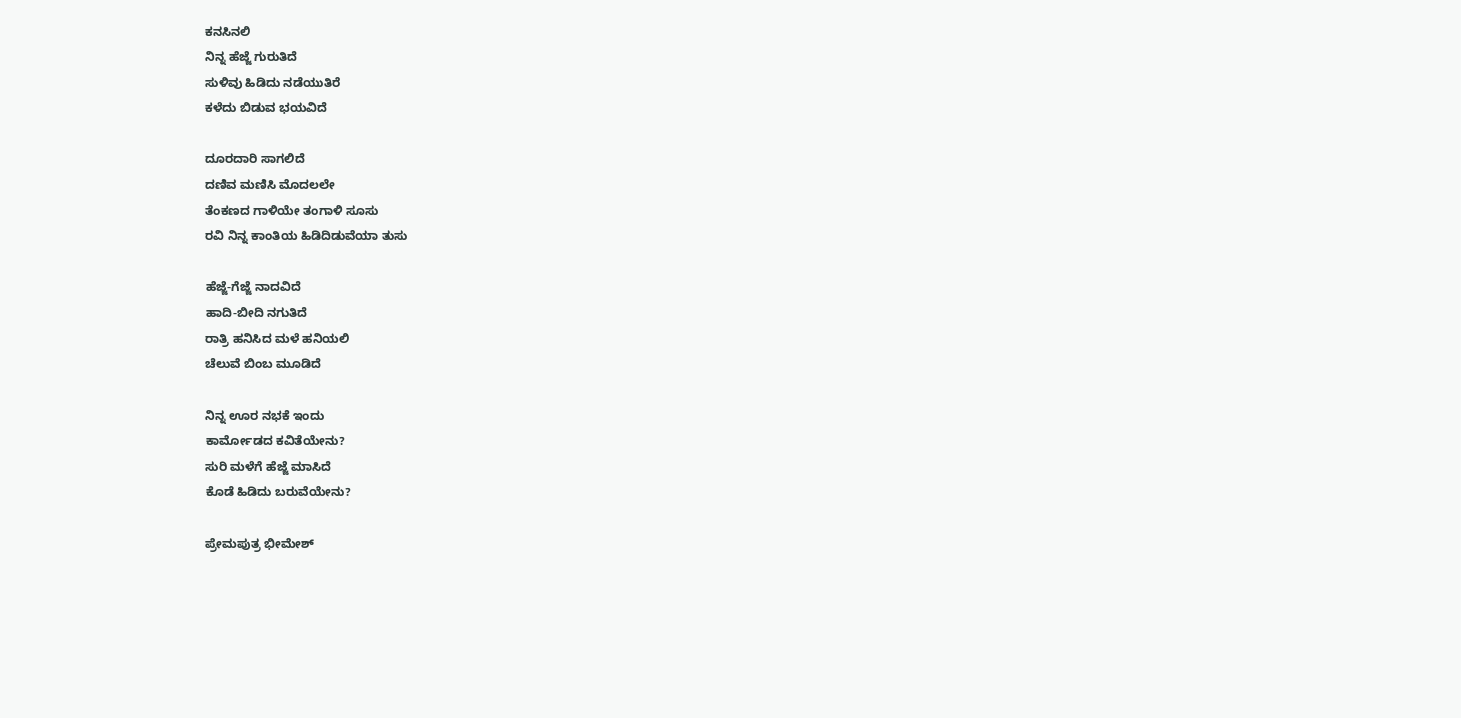ಕನಸಿನಲಿ
ನಿನ್ನ ಹೆಜ್ಜೆ ಗುರುತಿದೆ
ಸುಳಿವು ಹಿಡಿದು ನಡೆಯುತಿರೆ
ಕಳೆದು ಬಿಡುವ ಭಯವಿದೆ

ದೂರದಾರಿ ಸಾಗಲಿದೆ
ದಣಿವ ಮಣಿಸಿ ಮೊದಲಲೇ
ತೆಂಕಣದ ಗಾಳಿಯೇ ತಂಗಾಳಿ ಸೂಸು
ರವಿ ನಿನ್ನ ಕಾಂತಿಯ ಹಿಡಿದಿಡುವೆಯಾ ತುಸು

ಹೆಜ್ಜೆ-ಗೆಜ್ಜೆ ನಾದವಿದೆ
ಹಾದಿ-ಬೀದಿ ನಗುತಿದೆ
ರಾತ್ರಿ ಹನಿಸಿದ ಮಳೆ ಹನಿಯಲಿ
ಚೆಲುವೆ ಬಿಂಬ ಮೂಡಿದೆ

ನಿನ್ನ ಊರ ನಭಕೆ ಇಂದು
ಕಾರ್ಮೋಡದ ಕವಿತೆಯೇನು?
ಸುರಿ ಮಳೆಗೆ ಹೆಜ್ಜೆ ಮಾಸಿದೆ
ಕೊಡೆ ಹಿಡಿದು ಬರುವೆಯೇನು?

ಪ್ರೇಮಪುತ್ರ ಭೀಮೇಶ್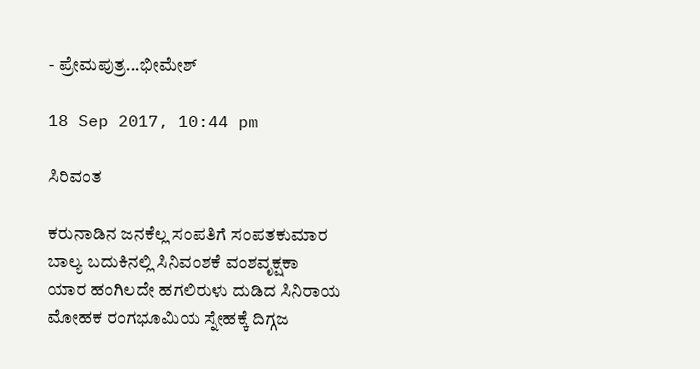- ಪ್ರೇಮಪುತ್ರ...ಭೀಮೇಶ್

18 Sep 2017, 10:44 pm

ಸಿರಿವಂತ

ಕರುನಾಡಿನ ಜನಕೆಲ್ಲ ಸಂಪತಿಗೆ ಸಂಪತಕುಮಾರ
ಬಾಲ್ಯ ಬದುಕಿನಲ್ಲಿ ಸಿನಿವಂಶಕೆ ವಂಶವೃಕ್ಷಕಾ
ಯಾರ ಹಂಗಿಲದೇ ಹಗಲಿರುಳು ದುಡಿದ ಸಿನಿರಾಯ
ಮೋಹಕ ರಂಗಭೂಮಿಯ ಸ್ನೇಹಕ್ಕೆ ದಿಗ್ಗಜ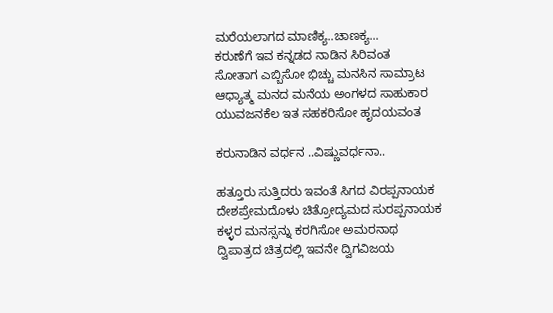ಮರೆಯಲಾಗದ ಮಾಣಿಕ್ಯ..ಚಾಣಕ್ಯ...
ಕರುಣೆಗೆ ಇವ ಕನ್ನಡದ ನಾಡಿನ ಸಿರಿವಂತ
ಸೋತಾಗ ಎಬ್ಬಿಸೋ ಭಿಚ್ಚು ಮನಸಿನ ಸಾಮ್ರಾಟ
ಆಧ್ಯಾತ್ಮ ಮನದ ಮನೆಯ ಅಂಗಳದ ಸಾಹುಕಾರ
ಯುವಜನಕೆಲ ಇತ ಸಹಕರಿಸೋ ಹೃದಯವಂತ

ಕರುನಾಡಿನ ವರ್ಧನ ..ವಿಷ್ಣುವರ್ಧನಾ..

ಹತ್ತೂರು ಸುತ್ತಿದರು ಇವಂತೆ ಸಿಗದ ವಿರಪ್ಪನಾಯಕ
ದೇಶಪ್ರೇಮದೊಳು ಚಿತ್ರೋದ್ಯಮದ ಸುರಪ್ಪನಾಯಕ
ಕಳ್ಳರ ಮನಸ್ಸನ್ನು ಕರಗಿಸೋ ಅಮರನಾಥ
ದ್ವಿಪಾತ್ರದ ಚಿತ್ರದಲ್ಲಿ ಇವನೇ ದ್ವಿಗವಿಜಯ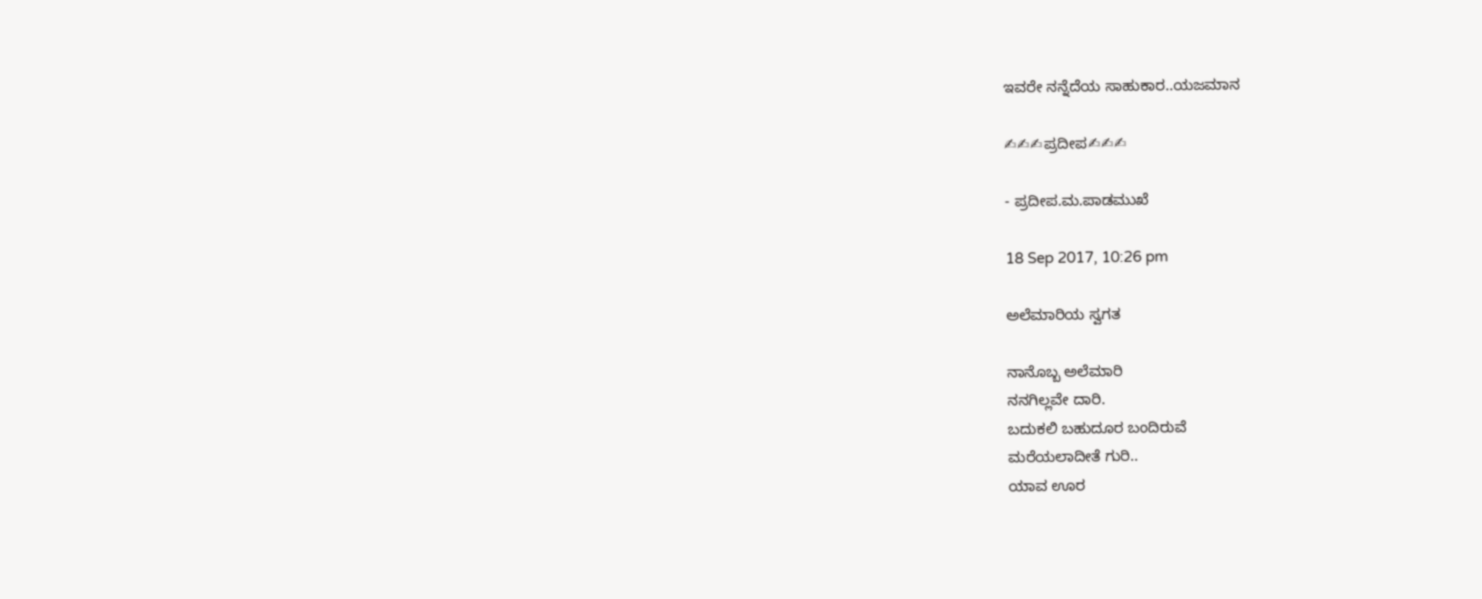ಇವರೇ ನನ್ನೆದೆಯ ಸಾಹುಕಾರ..ಯಜಮಾನ

✍✍✍ಪ್ರದೀಪ✍✍✍

- ಪ್ರದೀಪ.ಮ.ಪಾಡಮುಖೆ

18 Sep 2017, 10:26 pm

ಅಲೆಮಾರಿಯ ಸ್ವಗತ

ನಾನೊಬ್ಬ ಅಲೆಮಾರಿ
ನನಗಿಲ್ಲವೇ ದಾರಿ.
ಬದುಕಲಿ ಬಹುದೂರ ಬಂದಿರುವೆ
ಮರೆಯಲಾದೀತೆ ಗುರಿ..
ಯಾವ ಊರ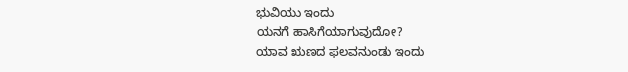ಭುವಿಯು ಇಂದು
ಯನಗೆ ಹಾಸಿಗೆಯಾಗುವುದೋ?
ಯಾವ ಋಣದ ಫಲವನುಂಡು ಇಂದು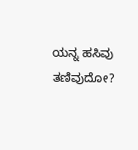ಯನ್ನ ಹಸಿವು ತಣಿವುದೋ?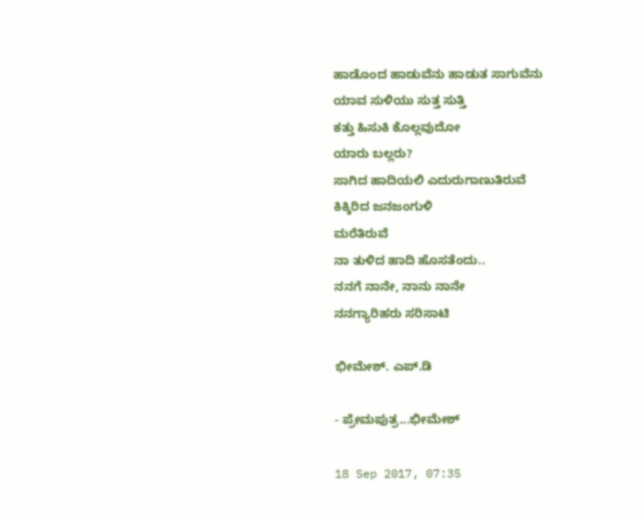ಹಾಡೊಂದ ಹಾಡುವೆನು ಹಾಡುತ ಸಾಗುವೆನು
ಯಾವ ಸುಳಿಯು ಸುತ್ತ ಸುತ್ತಿ
ಕತ್ತು ಹಿಸುಕಿ ಕೊಲ್ಲವುದೋ
ಯಾರು ಬಲ್ಲರು?
ಸಾಗಿದ ಹಾದಿಯಲಿ ಎದುರುಗಾಣುತಿರುವೆ
ಕಿಕ್ಕಿರಿದ ಜನಜಂಗುಳಿ
ಮರೆತಿರುವೆ
ನಾ ತುಳಿದ ಹಾದಿ ಹೊಸತೆಂದು..
ನನಗೆ ನಾನೇ, ನಾನು ನಾನೇ
ನನಗ್ಯಾರಿಹರು ಸರಿಸಾಟಿ

ಭೀಮೇಶ್. ಎಪ್.ಡಿ

- ಪ್ರೇಮಪುತ್ರ...ಭೀಮೇಶ್

18 Sep 2017, 07:35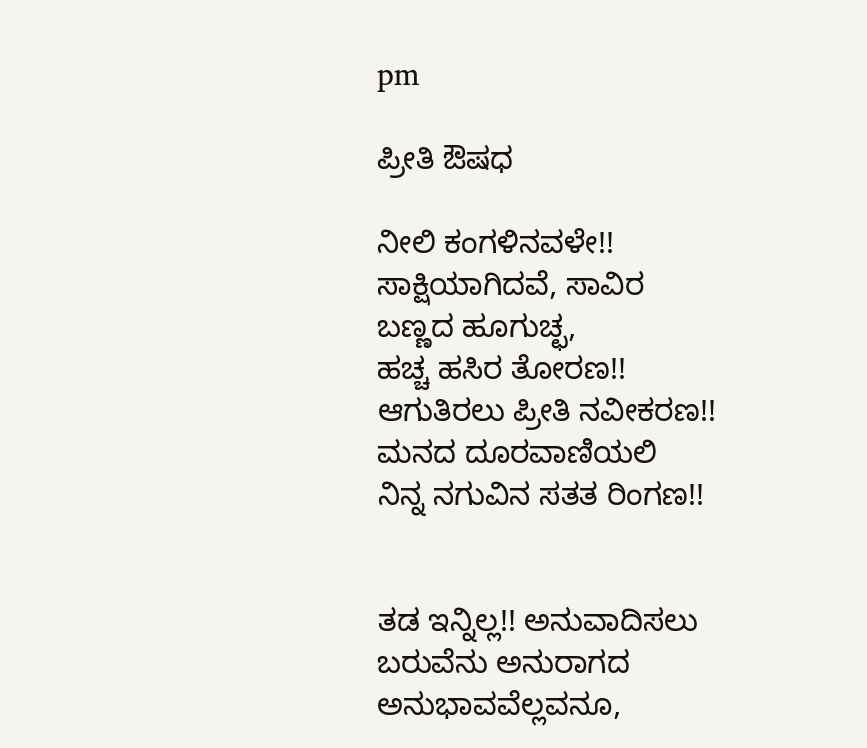pm

ಪ್ರೀತಿ ಔಷಧ

ನೀಲಿ ಕಂಗಳಿನವಳೇ!!
ಸಾಕ್ಷಿಯಾಗಿದವೆ, ಸಾವಿರ
ಬಣ್ಣದ ಹೂಗುಚ್ಛ,
ಹಚ್ಚ ಹಸಿರ ತೋರಣ!!
ಆಗುತಿರಲು ಪ್ರೀತಿ ನವೀಕರಣ!!
ಮನದ ದೂರವಾಣಿಯಲಿ
ನಿನ್ನ ನಗುವಿನ ಸತತ ರಿಂಗಣ!!


ತಡ ಇನ್ನಿಲ್ಲ!! ಅನುವಾದಿಸಲು
ಬರುವೆನು ಅನುರಾಗದ
ಅನುಭಾವವೆಲ್ಲವನೂ,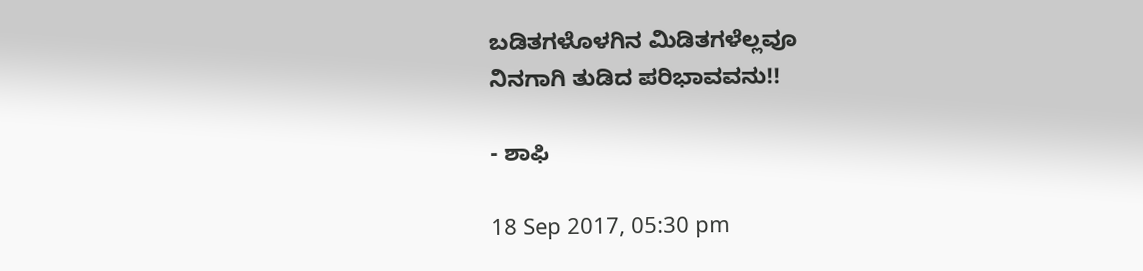ಬಡಿತಗಳೊಳಗಿನ ಮಿಡಿತಗಳೆಲ್ಲವೂ
ನಿನಗಾಗಿ ತುಡಿದ ಪರಿಭಾವವನು!!

- ಶಾಫಿ

18 Sep 2017, 05:30 pm